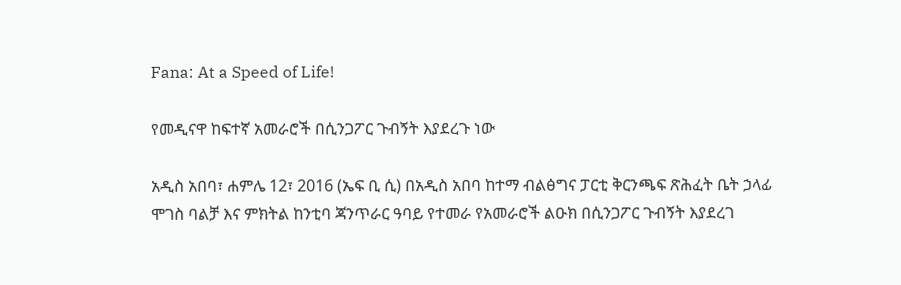Fana: At a Speed of Life!

የመዲናዋ ከፍተኛ አመራሮች በሲንጋፖር ጉብኝት እያደረጉ ነው

አዲስ አበባ፣ ሐምሌ 12፣ 2016 (ኤፍ ቢ ሲ) በአዲስ አበባ ከተማ ብልፅግና ፓርቲ ቅርንጫፍ ጽሕፈት ቤት ኃላፊ ሞገስ ባልቻ እና ምክትል ከንቲባ ጃንጥራር ዓባይ የተመራ የአመራሮች ልዑክ በሲንጋፖር ጉብኝት እያደረገ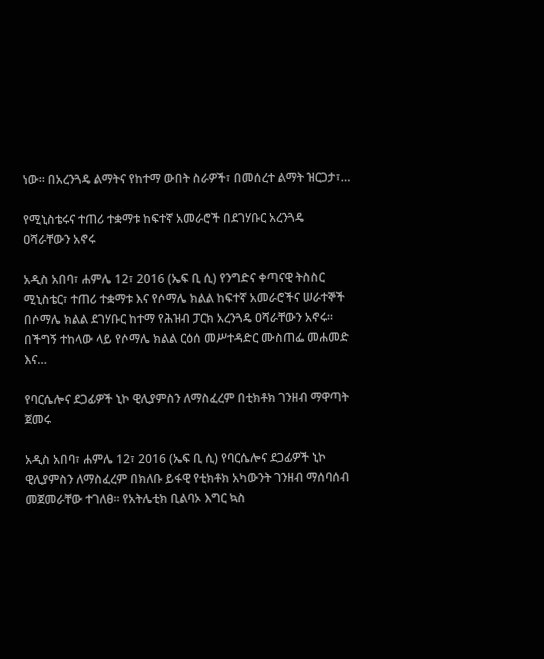ነው፡፡ በአረንጓዴ ልማትና የከተማ ውበት ስራዎች፣ በመሰረተ ልማት ዝርጋታ፣…

የሚኒስቴሩና ተጠሪ ተቋማቱ ከፍተኛ አመራሮች በደገሃቡር አረንጓዴ ዐሻራቸውን አኖሩ

አዲስ አበባ፣ ሐምሌ 12፣ 2016 (ኤፍ ቢ ሲ) የንግድና ቀጣናዊ ትስስር ሚኒስቴር፣ ተጠሪ ተቋማቱ እና የሶማሌ ክልል ከፍተኛ አመራሮችና ሠራተኞች በሶማሌ ክልል ደገሃቡር ከተማ የሕዝብ ፓርክ አረንጓዴ ዐሻራቸውን አኖሩ። በችግኝ ተከላው ላይ የሶማሌ ክልል ርዕሰ መሥተዳድር ሙስጠፌ መሐመድ እና…

የባርሴሎና ደጋፊዎች ኒኮ ዊሊያምስን ለማስፈረም በቲክቶክ ገንዘብ ማዋጣት ጀመሩ

አዲስ አበባ፣ ሐምሌ 12፣ 2016 (ኤፍ ቢ ሲ) የባርሴሎና ደጋፊዎች ኒኮ ዊሊያምስን ለማስፈረም በክለቡ ይፋዊ የቲክቶክ አካውንት ገንዘብ ማሰባሰብ መጀመራቸው ተገለፀ፡፡ የአትሌቲክ ቢልባኦ እግር ኳስ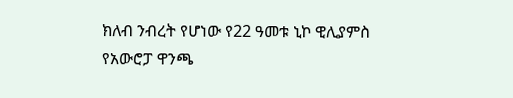ክለብ ንብረት የሆነው የ22 ዓመቱ ኒኮ ዊሊያምስ የአውሮፓ ዋንጫ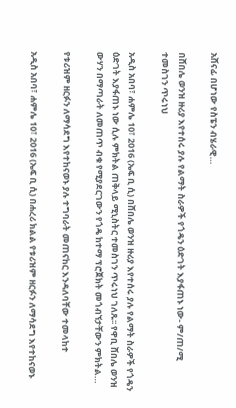አሸናፊ በሆነው የስፔን ብሄራዊ…

በሸበሌ ወንዝ ዙሪያ እየተሰሩ ያሉ የልማት ስራዎች የጎዴን ዕድገት እያፋጠኑ ነው- ም/ጠ/ሚ ተመስገን ጥሩነህ

አዲስ አበባ፣ ሐምሌ 10፣ 2016 (ኤፍ ቢ ሲ) በሸበሌ ወንዝ ዙሪያ እየተሰሩ ያሉ የልማት ስራዎች የጎዴን ዕድገት እያፋጠኑ ነው ሲሉ ምክትል ጠቅላይ ሚኒስትር ተመስገን ጥሩነህ ገለጹ፡፡ የዋቢ ሸበሌ ወንዝ ውሃን በማጣራት ለመጠጥ ብቁ የሚያደርገውን የጎዴ ከተማ ፕሮጀክት መጎብኘታቸውን ምክትል…

የቱሪዝም ዘርፉን ለማሳደግ እየተከናወኑ ያሉ ተግባራት መጠናከር እንዳለባቸው ተመላከተ

አዲስ አበባ፣ ሐምሌ 10፣ 2016 (ኤፍ ቢ ሲ) በሐረሪ ክልል የቱሪዝም ዘርፉን ለማሳደግ እየተከናወኑ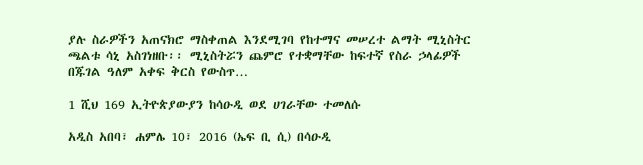ያሉ ስራዎችን አጠናክሮ ማስቀጠል እንደሚገባ የከተማና መሠረተ ልማት ሚኒስትር ጫልቱ ሳኒ አስገነዘቡ፡፡ ሚኒስትሯን ጨምሮ የተቋማቸው ከፍተኛ የስራ ኃላፊዎች በጁገል ዓለም አቀፍ ቅርስ የውስጥ…

1 ሺህ 169 ኢትዮጵያውያን ከሳዑዲ ወደ ሀገራቸው ተመለሱ

አዲስ አበባ፣ ሐምሌ 10፣ 2016 (ኤፍ ቢ ሲ) በሳዑዲ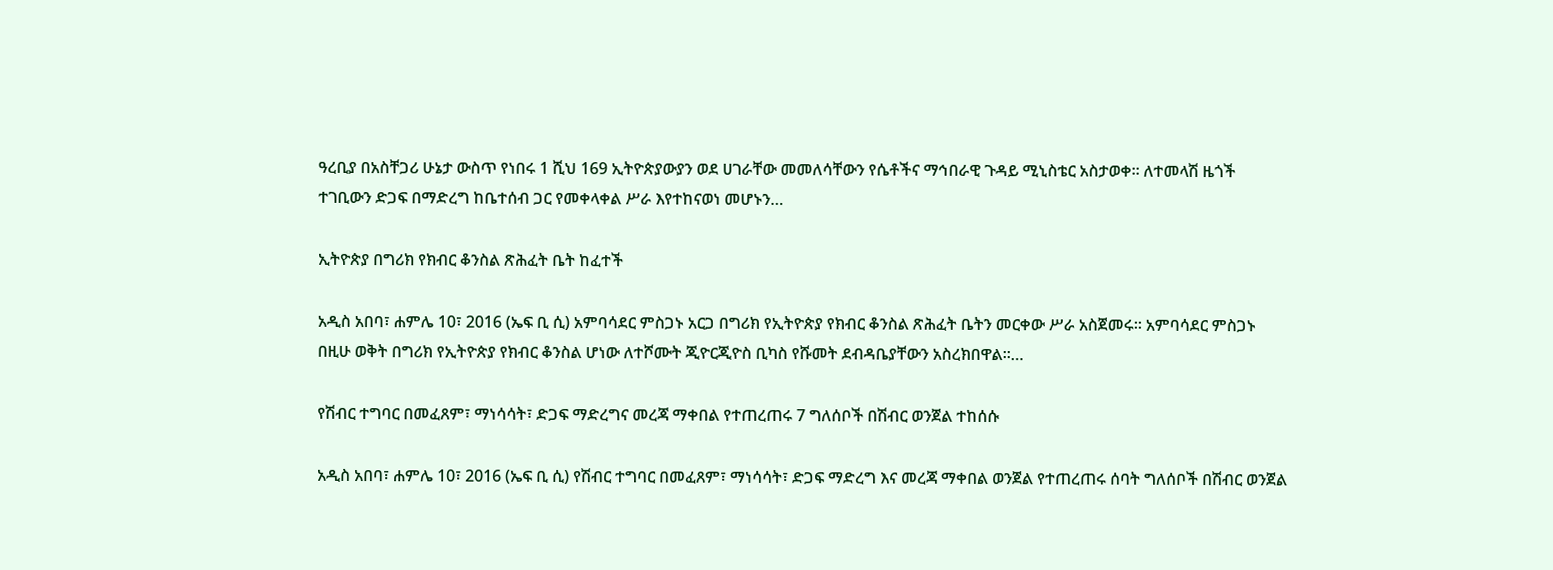ዓረቢያ በአስቸጋሪ ሁኔታ ውስጥ የነበሩ 1 ሺህ 169 ኢትዮጵያውያን ወደ ሀገራቸው መመለሳቸውን የሴቶችና ማኅበራዊ ጉዳይ ሚኒስቴር አስታወቀ፡፡ ለተመላሽ ዜጎች ተገቢውን ድጋፍ በማድረግ ከቤተሰብ ጋር የመቀላቀል ሥራ እየተከናወነ መሆኑን…

ኢትዮጵያ በግሪክ የክብር ቆንስል ጽሕፈት ቤት ከፈተች

አዲስ አበባ፣ ሐምሌ 10፣ 2016 (ኤፍ ቢ ሲ) አምባሳደር ምስጋኑ አርጋ በግሪክ የኢትዮጵያ የክብር ቆንስል ጽሕፈት ቤትን መርቀው ሥራ አስጀመሩ፡፡ አምባሳደር ምስጋኑ በዚሁ ወቅት በግሪክ የኢትዮጵያ የክብር ቆንስል ሆነው ለተሾሙት ጂዮርጂዮስ ቢካስ የሹመት ደብዳቤያቸውን አስረክበዋል።…

የሽብር ተግባር በመፈጸም፣ ማነሳሳት፣ ድጋፍ ማድረግና መረጃ ማቀበል የተጠረጠሩ 7 ግለሰቦች በሽብር ወንጀል ተከሰሱ

አዲስ አበባ፣ ሐምሌ 10፣ 2016 (ኤፍ ቢ ሲ) የሽብር ተግባር በመፈጸም፣ ማነሳሳት፣ ድጋፍ ማድረግ እና መረጃ ማቀበል ወንጀል የተጠረጠሩ ሰባት ግለሰቦች በሽብር ወንጀል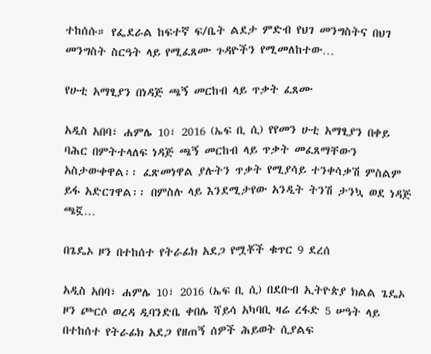ተከሰሱ። የፌደራል ከፍተኛ ፍ/ቤት ልደታ ምድብ የህገ መንግስትና በህገ መንግስት ስርዓት ላይ የሚፈጸሙ ጉዳዮችን የሚመለከተው…

የሁቲ አማፂያን በነዳጅ ጫኝ መርከብ ላይ ጥቃት ፈጸሙ

አዲስ አበባ፣ ሐምሌ 10፣ 2016 (ኤፍ ቢ ሲ) የየመን ሁቲ አማፂያን በቀይ ባሕር በምትተላለፍ ነዳጅ ጫኝ መርከብ ላይ ጥቃት መፈጸማቸውን አስታውቀዋል፡፡ ፈጽመነዋል ያሉትን ጥቃት የሚያሳይ ተንቀሳቃሽ ምስልም ይፋ አድርገዋል፡፡ በምስሉ ላይ እንደሚታየው አንዲት ትንሽ ታንኳ ወደ ነዳጅ ጫኟ…

በጌዴኦ ዞን በተከሰተ የትራፊክ አደጋ የሟቾች ቁጥር 9 ደረሰ

አዲስ አበባ፣ ሐምሌ 10፣ 2016 (ኤፍ ቢ ሲ) በደቡብ ኢትዮጵያ ክልል ጌዴኦ ዞን ጮርሶ ወረዳ ዲባንድቤ ቀበሌ ሻይሳ አካባቢ ዛሬ ረፋድ 5 ሠዓት ላይ በተከሰተ የትራፊክ አደጋ የዘጠኝ ሰዎች ሕይወት ሲያልፍ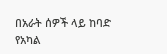በአራት ሰዎች ላይ ከባድ የአካል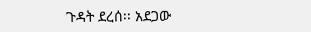ጉዳት ደረሰ፡፡ አደጋው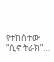የተከሰተው “ሲኖ ትራክ”…